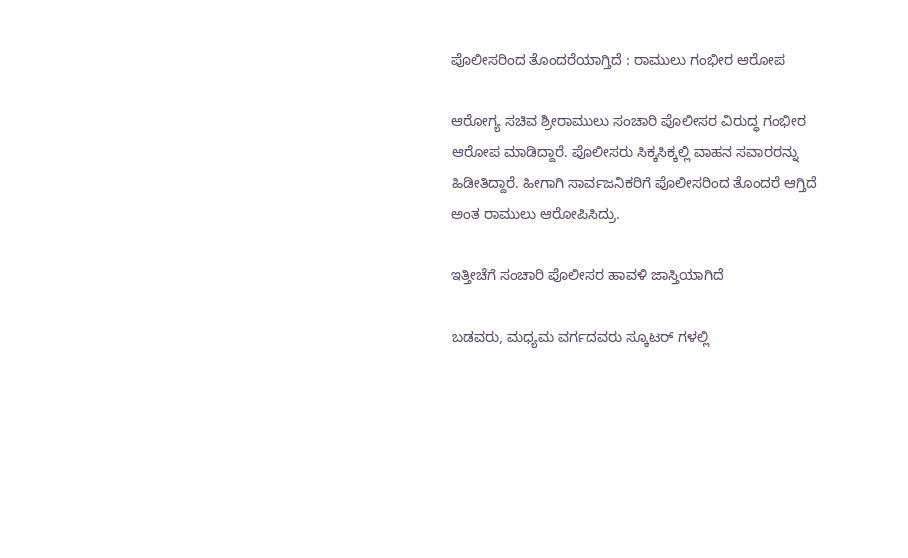ಪೊಲೀಸರಿಂದ ತೊಂದರೆಯಾಗ್ತಿದೆ : ರಾಮುಲು ಗಂಭೀರ ಆರೋಪ

ಆರೋಗ್ಯ ಸಚಿವ ಶ್ರೀರಾಮುಲು ಸಂಚಾರಿ ಪೊಲೀಸರ ವಿರುದ್ಧ ಗಂಭೀರ ಆರೋಪ ಮಾಡಿದ್ದಾರೆ. ಪೊಲೀಸರು ಸಿಕ್ಕಸಿಕ್ಕಲ್ಲಿ ವಾಹನ ಸವಾರರನ್ನು ಹಿಡೀತಿದ್ದಾರೆ. ಹೀಗಾಗಿ ಸಾರ್ವಜನಿಕರಿಗೆ ಪೊಲೀಸರಿಂದ ತೊಂದರೆ ಆಗ್ತಿದೆ ಅಂತ ರಾಮುಲು ಆರೋಪಿಸಿದ್ರು.

ಇತ್ತೀಚೆಗೆ ಸಂಚಾರಿ ಪೊಲೀಸರ ಹಾವಳಿ ಜಾಸ್ತಿಯಾಗಿದೆ

ಬಡವರು, ಮಧ್ಯಮ ವರ್ಗದವರು ಸ್ಕೂಟರ್ ಗಳಲ್ಲಿ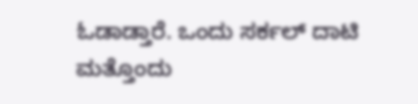ಓಡಾಡ್ತಾರೆ. ಒಂದು ಸರ್ಕಲ್ ದಾಟಿ ಮತ್ತೊಂದು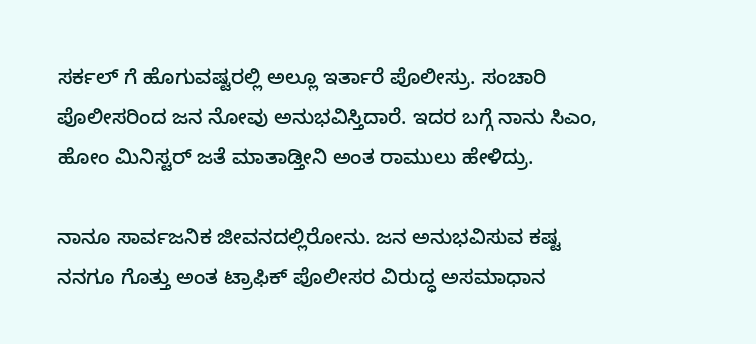ಸರ್ಕಲ್ ಗೆ ಹೊಗುವಷ್ಟರಲ್ಲಿ ಅಲ್ಲೂ ಇರ್ತಾರೆ ಪೊಲೀಸ್ರು. ಸಂಚಾರಿ ಪೊಲೀಸರಿಂದ ಜನ ನೋವು ಅನುಭವಿಸ್ತಿದಾರೆ. ಇದರ ಬಗ್ಗೆ ನಾನು ಸಿಎಂ, ಹೋಂ ಮಿನಿಸ್ಟರ್ ಜತೆ ಮಾತಾಡ್ತೀನಿ ಅಂತ ರಾಮುಲು ಹೇಳಿದ್ರು.

ನಾನೂ ಸಾರ್ವಜನಿಕ ಜೀವನದಲ್ಲಿರೋನು. ಜನ ಅನುಭವಿಸುವ ಕಷ್ಟ ನನಗೂ ಗೊತ್ತು ಅಂತ ಟ್ರಾಫಿಕ್ ಪೊಲೀಸರ ವಿರುದ್ಧ ಅಸಮಾಧಾನ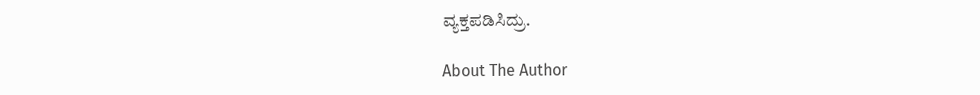ವ್ಯಕ್ತಪಡಿಸಿದ್ರು.

About The Author